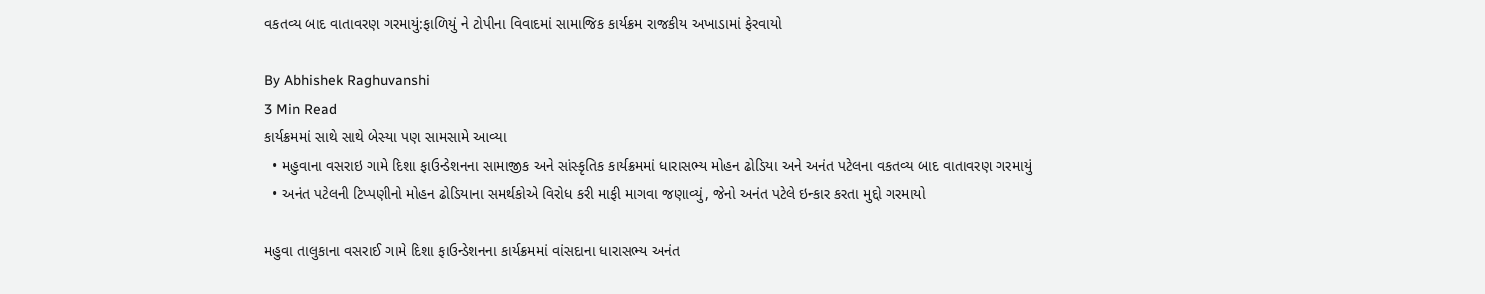વકતવ્ય બાદ વાતાવરણ ગરમાયું:ફાળિયું ને ટોપીના વિવાદમાં સામાજિક કાર્યક્રમ રાજકીય અખાડામાં ફેરવાયો

By Abhishek Raghuvanshi
3 Min Read
કાર્યક્રમમાં સાથે સાથે બેસ્યા પણ સામસામે આવ્યા
  • મહુવાના વસરાઇ ગામે દિશા ફાઉન્ડેશનના સામાજીક અને સાંસ્કૃતિક કાર્યક્રમમાં ધારાસભ્ય મોહન ઢોડિયા અને અનંત પટેલના વકતવ્ય બાદ વાતાવરણ ગરમાયું
  • અનંત પટેલની ટિપ્પણીનો મોહન ઢોડિયાના સમર્થકોએ વિરોધ કરી માફી માગવા જણાવ્યું, જેનો અનંત પટેલે ઇન્કાર કરતા મુદ્દો ગરમાયો

મહુવા તાલુકાના વસરાઈ ગામે દિશા ફાઉન્ડેશનના કાર્યક્રમમાં વાંસદાના ધારાસભ્ય અનંત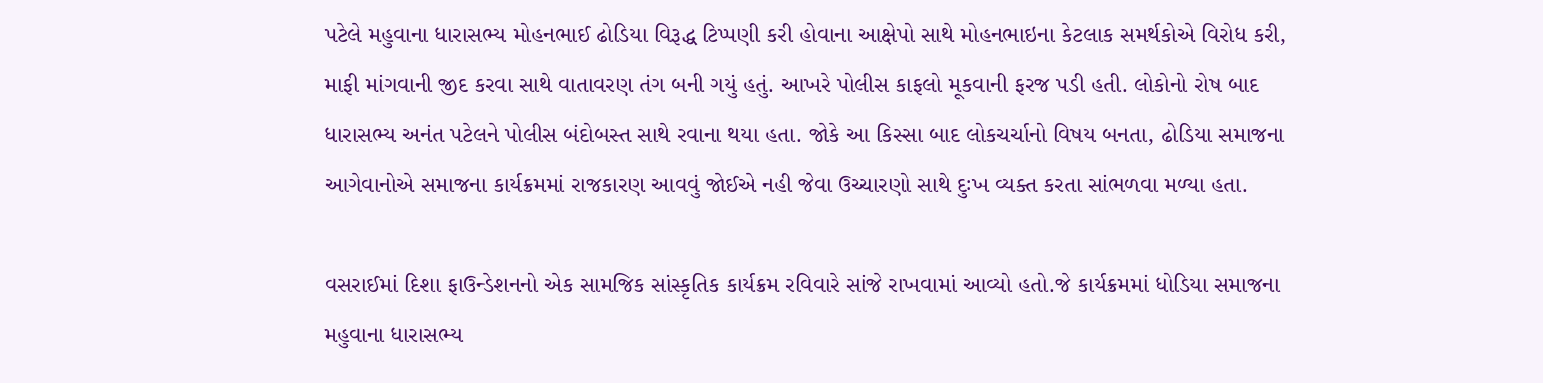પટેલે મહુવાના ધારાસભ્ય મોહનભાઈ ઢોડિયા વિરૂદ્ધ ટિપ્પણી કરી હોવાના આક્ષેપો સાથે મોહનભાઇના કેટલાક સમર્થકોએ વિરોધ કરી, માફી માંગવાની જીદ કરવા સાથે વાતાવરણ તંગ બની ગયું હતું. આખરે પોલીસ કાફલો મૂકવાની ફરજ પડી હતી. લોકોનો રોષ બાદ ધારાસભ્ય અનંત પટેલને પોલીસ બંદોબસ્ત સાથે રવાના થયા હતા. જોકે આ કિસ્સા બાદ લોકચર્ચાનો વિષય બનતા, ઢોડિયા સમાજના આગેવાનોએ સમાજના કાર્યક્રમમાં રાજકારણ આવવું જોઈએ નહી જેવા ઉચ્ચારણો સાથે દુઃખ વ્યક્ત કરતા સાંભળવા મળ્યા હતા.

વસરાઈમાં દિશા ફાઉન્ડેશનનો એક સામજિક સાંસ્કૃતિક કાર્યક્રમ રવિવારે સાંજે રાખવામાં આવ્યો હતો.જે કાર્યક્રમમાં ધોડિયા સમાજના મહુવાના ધારાસભ્ય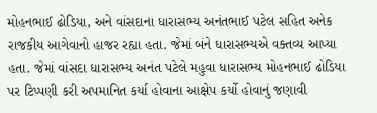મોહનભાઈ ઢોડિયા, અને વાંસદાના ધારાસભ્ય અનંતભાઈ પટેલ સહિત અનેક રાજકીય આગેવાનો હાજર રહ્યા હતા. જેમાં બંને ધારાસભ્યએ વક્તવ્ય આપ્યા હતા. જેમાં વાંસદા ધારાસભ્ય અનંત પટેલે મહુવા ધારાસભ્ય મોહનભાઈ ઢોડિયા પર ટિપ્પણી કરી અપમાનિત કર્યા હોવાના આક્ષેપ કર્યો હોવાનું જણાવી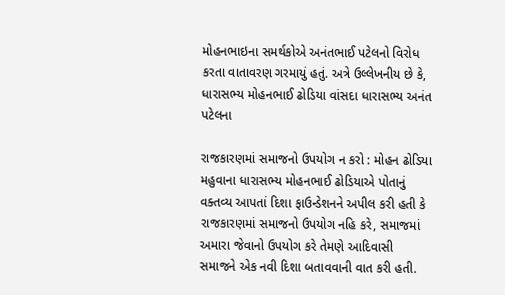મોહનભાઇના સમર્થકોએ અનંતભાઈ પટેલનો વિરોધ કરતા વાતાવરણ ગરમાયું હતું. અત્રે ઉલ્લેખનીય છે કે, ધારાસભ્ય મોહનભાઈ ઢોડિયા વાંસદા ધારાસભ્ય અનંત પટેલના

રાજકારણમાં સમાજનો ઉપયોગ ન કરો : મોહન ઢોડિયા
મહુવાના ધારાસભ્ય મોહનભાઈ ઢોડિયાએ પોતાનું વક્તવ્ય આપતાં દિશા ફાઉન્ડેશનને અપીલ કરી હતી કે રાજકારણમાં સમાજનો ઉપયોગ નહિ કરે, સમાજમાં અમારા જેવાનો ઉપયોગ કરે તેમણે આદિવાસી સમાજને એક નવી દિશા બતાવવાની વાત કરી હતી.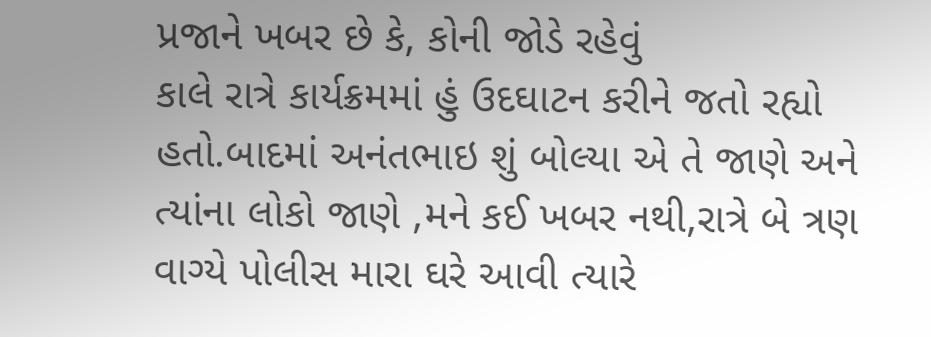પ્રજાને ખબર છે કે, કોની જોડે રહેવું
કાલે રાત્રે કાર્યક્રમમાં હું ઉદઘાટન કરીને જતો રહ્યો હતો.બાદમાં અનંતભાઇ શું બોલ્યા એ તે જાણે અને ત્યાંના લોકો જાણે ,મને કઈ ખબર નથી,રાત્રે બે ત્રણ વાગ્યે પોલીસ મારા ઘરે આવી ત્યારે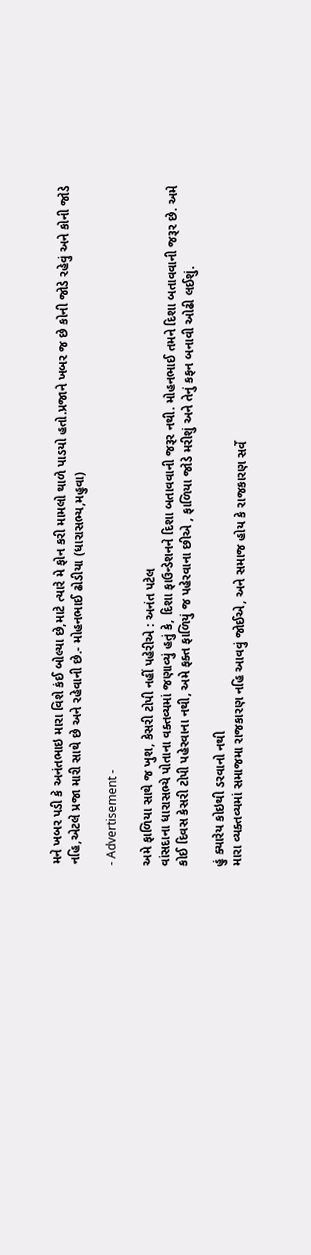મને ખબર પડી કે અનંતભાઇ મારા વિશે કંઈ બોલ્યા છે,માટે ત્યારે મે ફોન કરી મામલો થાળે પાડયો હતો.પ્રજાને ખબર જ છે કોની જોડે રહેવું અને કોની જોડે નહિ,એટલે પ્રજા મારી સાથે છે અને રહેવાની છે.- મોહનભાઈ ઢોડીયા (ધારાસભ્ય,મહુવા)

- Advertisement -

અમે ફાળિયા સાથે જ ખુશ, કેસરી ટોપી નહીં પહેરીએ : અનંત પટેલ
વાંસદાના ધારાસભ્યે પોતાના વક્તવ્યમાં જણાવ્યું હતું કે, દિશા ફાઉન્ડેશનને દિશા બતાવવાની જરૂર નથી. મોહનભાઈ તમને દિશા બતાવવાની જરૂર છે. અમે કોઈ દિવસ કેસરી ટોપી પહેરવાના નથી, અમે ફક્ત ફાળિયું જ પહેરવાના છીએ , ફાળિયા જોડે મરીશું અને તેનું કફન બનાવી ઓઢી લઈશું.

હું ક્યારેય કોઇથી ડરવાનો નથી
મારા વ્યક્તવ્યમાં સમાજમા રાજકારણ નહિ આવવું જોઈએ, અને સમાજ હોય કે રાજકારણ સર્વે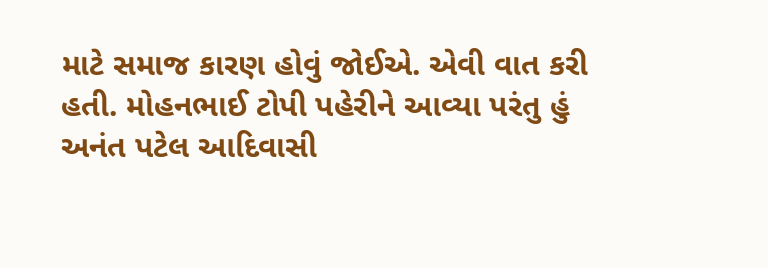માટે સમાજ કારણ હોવું જોઈએ. એવી વાત કરી હતી. મોહનભાઈ ટોપી પહેરીને આવ્યા પરંતુ હું અનંત પટેલ આદિવાસી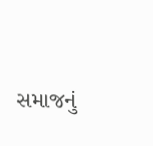સમાજનું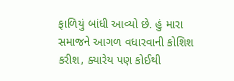ફાળિયું બાંધી આવ્યો છે. હું મારા સમાજને આગળ વધારવાની કોશિશ કરીશ, ક્યારેય પણ કોઈથી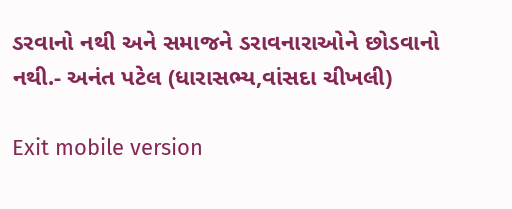ડરવાનો નથી અને સમાજને ડરાવનારાઓને છોડવાનો નથી.- અનંત પટેલ (ધારાસભ્ય,વાંસદા ચીખલી)

Exit mobile version